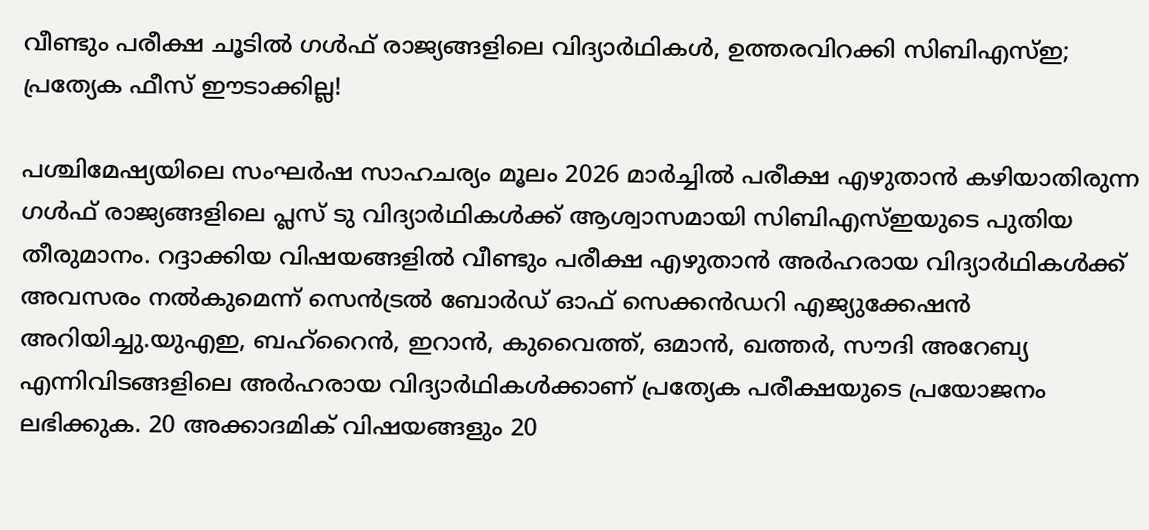വീണ്ടും പരീക്ഷ ചൂടിൽ ഗൾഫ് രാജ്യങ്ങളിലെ വിദ്യാർഥികൾ, ഉത്തരവിറക്കി സിബിഎസ്ഇ; പ്രത്യേക ഫീസ് ഈടാക്കില്ല!

പശ്ചിമേഷ്യയിലെ സംഘർഷ സാഹചര്യം മൂലം 2026 മാർച്ചിൽ പരീക്ഷ എഴുതാൻ കഴിയാതിരുന്ന ഗൾഫ് രാജ്യങ്ങളിലെ പ്ലസ് ടു വിദ്യാർഥികൾക്ക് ആശ്വാസമായി സിബിഎസ്ഇയുടെ പുതിയ തീരുമാനം. റദ്ദാക്കിയ വിഷയങ്ങളിൽ വീണ്ടും പരീക്ഷ എഴുതാൻ അർഹരായ വിദ്യാർഥികൾക്ക് അവസരം നൽകുമെന്ന് സെൻട്രൽ ബോർഡ് ഓഫ് സെക്കൻഡറി എജ്യുക്കേഷൻ അറിയിച്ചു.യുഎഇ, ബഹ്റൈൻ, ഇറാൻ, കുവൈത്ത്, ഒമാൻ, ഖത്തർ, സൗദി അറേബ്യ എന്നിവിടങ്ങളിലെ അർഹരായ വിദ്യാർഥികൾക്കാണ് പ്രത്യേക പരീക്ഷയുടെ പ്രയോജനം ലഭിക്കുക. 20 അക്കാദമിക് വിഷയങ്ങളും 20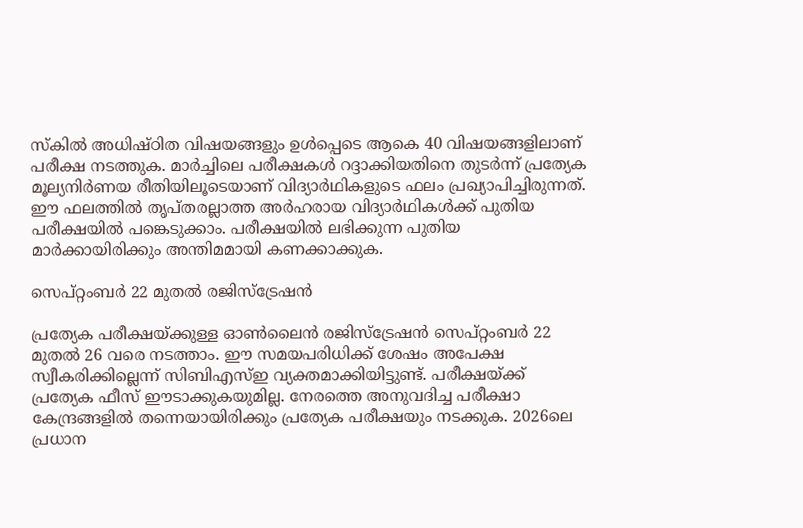സ്കിൽ അധിഷ്ഠിത വിഷയങ്ങളും ഉൾപ്പെടെ ആകെ 40 വിഷയങ്ങളിലാണ് പരീക്ഷ നടത്തുക. മാർച്ചിലെ പരീക്ഷകൾ റദ്ദാക്കിയതിനെ തുടർന്ന് പ്രത്യേക മൂല്യനിർണയ രീതിയിലൂടെയാണ് വിദ്യാർഥികളുടെ ഫലം പ്രഖ്യാപിച്ചിരുന്നത്. ഈ ഫലത്തിൽ തൃപ്തരല്ലാത്ത അർഹരായ വിദ്യാർഥികൾക്ക് പുതിയ പരീക്ഷയിൽ പങ്കെടുക്കാം. പരീക്ഷയിൽ ലഭിക്കുന്ന പുതിയ മാർക്കായിരിക്കും അന്തിമമായി കണക്കാക്കുക.

സെപ്റ്റംബർ 22 മുതൽ രജിസ്ട്രേഷൻ

പ്രത്യേക പരീക്ഷയ്ക്കുള്ള ഓൺലൈൻ രജിസ്ട്രേഷൻ സെപ്റ്റംബർ 22 മുതൽ 26 വരെ നടത്താം. ഈ സമയപരിധിക്ക് ശേഷം അപേക്ഷ സ്വീകരിക്കില്ലെന്ന് സിബിഎസ്ഇ വ്യക്തമാക്കിയിട്ടുണ്ട്. പരീക്ഷയ്ക്ക് പ്രത്യേക ഫീസ് ഈടാക്കുകയുമില്ല. നേരത്തെ അനുവദിച്ച പരീക്ഷാ കേന്ദ്രങ്ങളിൽ തന്നെയായിരിക്കും പ്രത്യേക പരീക്ഷയും നടക്കുക. 2026ലെ പ്രധാന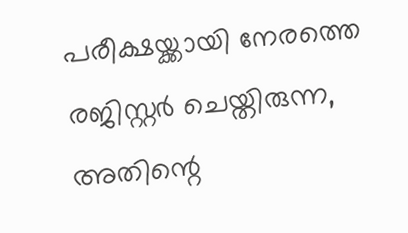പരീക്ഷയ്ക്കായി നേരത്തെ രജിസ്റ്റർ ചെയ്തിരുന്ന, അതിന്റെ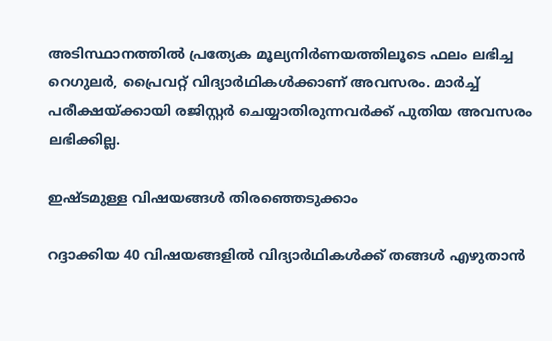അടിസ്ഥാനത്തിൽ പ്രത്യേക മൂല്യനിർണയത്തിലൂടെ ഫലം ലഭിച്ച റെഗുലർ, പ്രൈവറ്റ് വിദ്യാർഥികൾക്കാണ് അവസരം. മാർച്ച് പരീക്ഷയ്ക്കായി രജിസ്റ്റർ ചെയ്യാതിരുന്നവർക്ക് പുതിയ അവസരം ലഭിക്കില്ല.

ഇഷ്ടമുള്ള വിഷയങ്ങൾ തിരഞ്ഞെടുക്കാം

റദ്ദാക്കിയ 40 വിഷയങ്ങളിൽ വിദ്യാർഥികൾക്ക് തങ്ങൾ എഴുതാൻ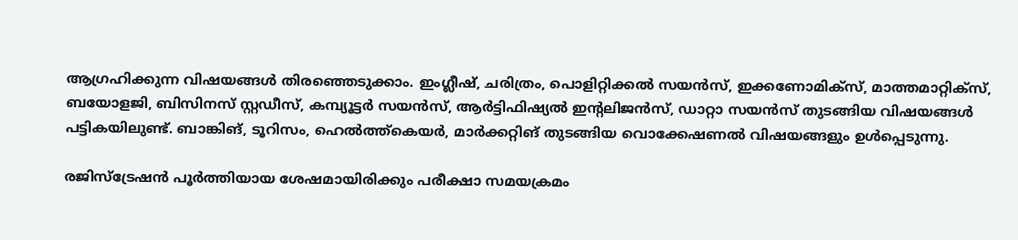ആഗ്രഹിക്കുന്ന വിഷയങ്ങൾ തിരഞ്ഞെടുക്കാം. ഇംഗ്ലീഷ്, ചരിത്രം, പൊളിറ്റിക്കൽ സയൻസ്, ഇക്കണോമിക്സ്, മാത്തമാറ്റിക്സ്, ബയോളജി, ബിസിനസ് സ്റ്റഡീസ്, കമ്പ്യൂട്ടർ സയൻസ്, ആർട്ടിഫിഷ്യൽ ഇന്റലിജൻസ്, ഡാറ്റാ സയൻസ് തുടങ്ങിയ വിഷയങ്ങൾ പട്ടികയിലുണ്ട്. ബാങ്കിങ്, ടൂറിസം, ഹെൽത്ത്‌കെയർ, മാർക്കറ്റിങ് തുടങ്ങിയ വൊക്കേഷണൽ വിഷയങ്ങളും ഉൾപ്പെടുന്നു.

രജിസ്ട്രേഷൻ പൂർത്തിയായ ശേഷമായിരിക്കും പരീക്ഷാ സമയക്രമം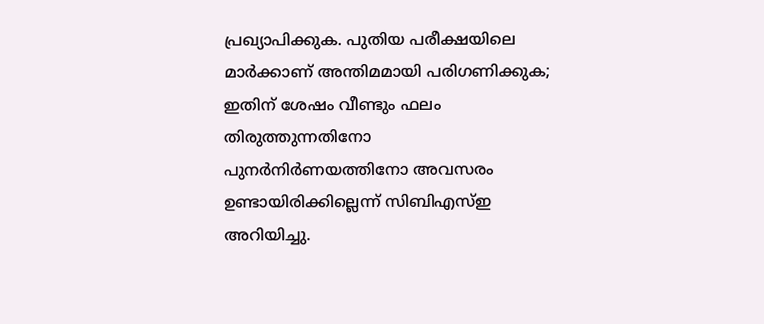പ്രഖ്യാപിക്കുക. പുതിയ പരീക്ഷയിലെ മാർക്കാണ് അന്തിമമായി പരിഗണിക്കുക; ഇതിന് ശേഷം വീണ്ടും ഫലം തിരുത്തുന്നതിനോ പുനർനിർണയത്തിനോ അവസരം ഉണ്ടായിരിക്കില്ലെന്ന് സിബിഎസ്ഇ അറിയിച്ചു.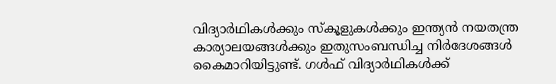വിദ്യാർഥികൾക്കും സ്കൂളുകൾക്കും ഇന്ത്യൻ നയതന്ത്ര കാര്യാലയങ്ങൾക്കും ഇതുസംബന്ധിച്ച നിർദേശങ്ങൾ കൈമാറിയിട്ടുണ്ട്. ഗൾഫ് വിദ്യാർഥികൾക്ക്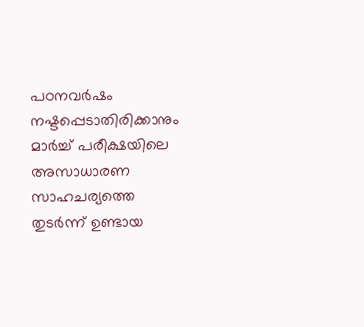പഠനവർഷം നഷ്ടപ്പെടാതിരിക്കാനും മാർച്ച് പരീക്ഷയിലെ അസാധാരണ സാഹചര്യത്തെ തുടർന്ന് ഉണ്ടായ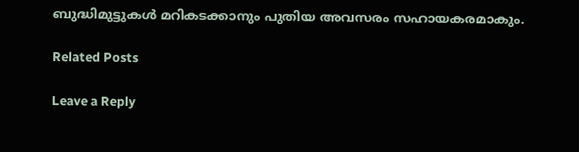ബുദ്ധിമുട്ടുകൾ മറികടക്കാനും പുതിയ അവസരം സഹായകരമാകും.

Related Posts

Leave a Reply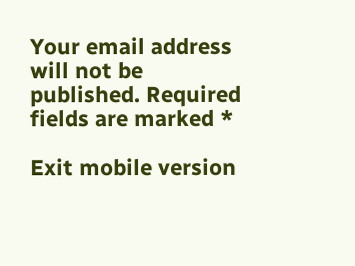Your email address will not be published. Required fields are marked *

Exit mobile version